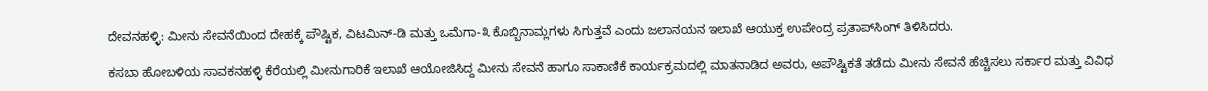ದೇವನಹಳ್ಳಿ: ಮೀನು ಸೇವನೆಯಿಂದ ದೇಹಕ್ಕೆ ಪೌಷ್ಟಿಕ, ವಿಟಮಿನ್-ಡಿ ಮತ್ತು ಒಮೆಗಾ-೩ ಕೊಬ್ಬಿನಾಮ್ಲಗಳು ಸಿಗುತ್ತವೆ ಎಂದು ಜಲಾನಯನ ಇಲಾಖೆ ಆಯುಕ್ತ ಉಪೇಂದ್ರ ಪ್ರತಾಪ್‌ಸಿಂಗ್ ತಿಳಿಸಿದರು.

ಕಸಬಾ ಹೋಬಳಿಯ ಸಾವಕನಹಳ್ಳಿ ಕೆರೆಯಲ್ಲಿ ಮೀನುಗಾರಿಕೆ ಇಲಾಖೆ ಆಯೋಜಿಸಿದ್ದ ಮೀನು ಸೇವನೆ ಹಾಗೂ ಸಾಕಾಣಿಕೆ ಕಾರ್ಯಕ್ರಮದಲ್ಲಿ ಮಾತನಾಡಿದ ಅವರು, ಅಪೌಷ್ಟಿಕತೆ ತಡೆದು ಮೀನು ಸೇವನೆ ಹೆಚ್ಚಿಸಲು ಸರ್ಕಾರ ಮತ್ತು ವಿವಿಧ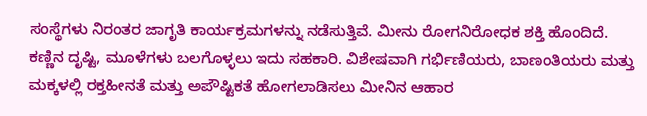ಸಂಸ್ಥೆಗಳು ನಿರಂತರ ಜಾಗೃತಿ ಕಾರ್ಯಕ್ರಮಗಳನ್ನು ನಡೆಸುತ್ತಿವೆ. ಮೀನು ರೋಗನಿರೋಧಕ ಶಕ್ತಿ ಹೊಂದಿದೆ. ಕಣ್ಣಿನ ದೃಷ್ಟಿ, ಮೂಳೆಗಳು ಬಲಗೊಳ್ಳಲು ಇದು ಸಹಕಾರಿ. ವಿಶೇಷವಾಗಿ ಗರ್ಭಿಣಿಯರು, ಬಾಣಂತಿಯರು ಮತ್ತು ಮಕ್ಕಳಲ್ಲಿ ರಕ್ತಹೀನತೆ ಮತ್ತು ಅಪೌಷ್ಟಿಕತೆ ಹೋಗಲಾಡಿಸಲು ಮೀನಿನ ಆಹಾರ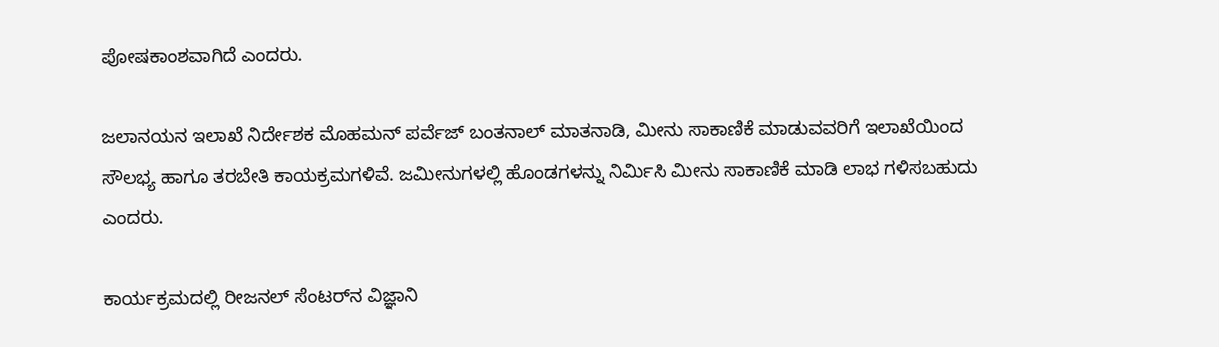ಪೋಷಕಾಂಶವಾಗಿದೆ ಎಂದರು.

ಜಲಾನಯನ ಇಲಾಖೆ ನಿರ್ದೇಶಕ ಮೊಹಮನ್ ಪರ್ವೆಜ್ ಬಂತನಾಲ್ ಮಾತನಾಡಿ, ಮೀನು ಸಾಕಾಣಿಕೆ ಮಾಡುವವರಿಗೆ ಇಲಾಖೆಯಿಂದ ಸೌಲಭ್ಯ ಹಾಗೂ ತರಬೇತಿ ಕಾಯಕ್ರಮಗಳಿವೆ. ಜಮೀನುಗಳಲ್ಲಿ ಹೊಂಡಗಳನ್ನು ನಿರ್ಮಿಸಿ ಮೀನು ಸಾಕಾಣಿಕೆ ಮಾಡಿ ಲಾಭ ಗಳಿಸಬಹುದು ಎಂದರು.

ಕಾರ್ಯಕ್ರಮದಲ್ಲಿ ರೀಜನಲ್ ಸೆಂಟರ್‌ನ ವಿಜ್ಞಾನಿ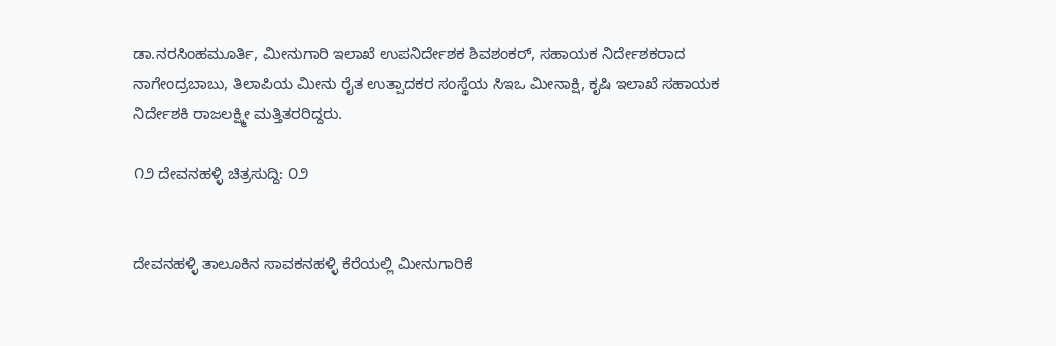ಡಾ.ನರಸಿಂಹಮೂರ್ತಿ, ಮೀನುಗಾರಿ ಇಲಾಖೆ ಉಪನಿರ್ದೇಶಕ ಶಿವಶಂಕರ್‌, ಸಹಾಯಕ ನಿರ್ದೇಶಕರಾದ ನಾಗೇಂದ್ರಬಾಬು, ತಿಲಾಪಿಯ ಮೀನು ರೈತ ಉತ್ಪಾದಕರ ಸಂಸ್ಥೆಯ ಸಿಇಒ ಮೀನಾಕ್ಷಿ, ಕೃಷಿ ಇಲಾಖೆ ಸಹಾಯಕ ನಿರ್ದೇಶಕಿ ರಾಜಲಕ್ಷ್ಮೀ ಮತ್ತಿತರರಿದ್ದರು.

೧೨ ದೇವನಹಳ್ಳಿ ಚಿತ್ರಸುದ್ದಿ: ೦೨


ದೇವನಹಳ್ಳಿ ತಾಲೂಕಿನ ಸಾವಕನಹಳ್ಳಿ ಕೆರೆಯಲ್ಲಿ ಮೀನುಗಾರಿಕೆ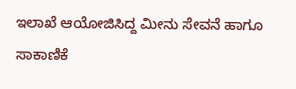ಇಲಾಖೆ ಆಯೋಜಿಸಿದ್ದ ಮೀನು ಸೇವನೆ ಹಾಗೂ ಸಾಕಾಣಿಕೆ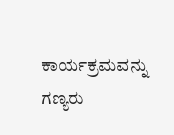ಕಾರ್ಯಕ್ರಮವನ್ನು ಗಣ್ಯರು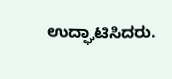ಉದ್ಘಾಟಿಸಿದರು.